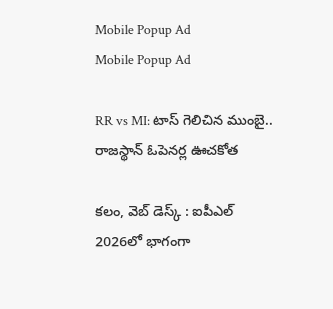Mobile Popup Ad
Mobile Popup Ad

RR vs MI: టాస్ గెలిచిన ముంబై.. రాజస్థాన్ ఓపెనర్ల ఊచకోత

కలం, వెబ్ డెస్క్ : ఐపీఎల్ 2026లో భాగంగా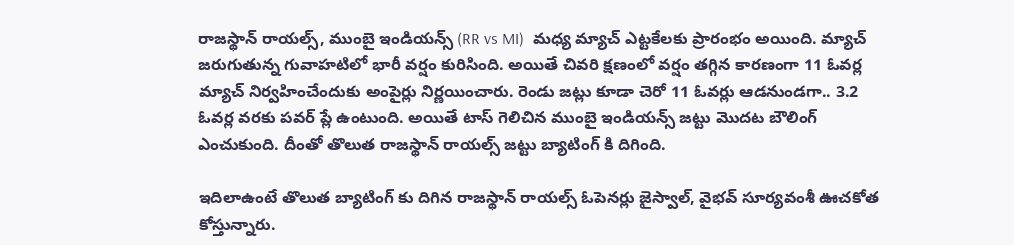రాజస్థాన్ రాయల్స్, ముంబై ఇండియన్స్ (RR vs MI)  మధ్య మ్యాచ్ ఎట్టకేలకు ప్రారంభం అయింది. మ్యాచ్ జరుగుతున్న గువాహటిలో భారీ వర్షం కురిసింది. అయితే చివరి క్షణంలో వర్షం తగ్గిన కారణంగా 11 ఓవర్ల మ్యాచ్ నిర్వహించేందుకు అంపైర్లు నిర్ణయించారు. రెండు జట్లు కూడా చెరో 11 ఓవర్లు ఆడనుండగా.. 3.2 ఓవర్ల వరకు పవర్ ప్లే ఉంటుంది. అయితే టాస్ గెలిచిన ముంబై ఇండియన్స్ జట్టు మొదట బౌలింగ్ ఎంచుకుంది. దీంతో తొలుత రాజస్థాన్ రాయల్స్ జట్టు బ్యాటింగ్ కి దిగింది.

ఇదిలాఉంటే తొలుత బ్యాటింగ్ కు దిగిన రాజస్థాన్ రాయల్స్ ఓపెనర్లు జైస్వాల్, వైభవ్ సూర్యవంశీ ఊచకోత కోస్తున్నారు.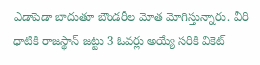ఎడాపెడా బాదుతూ బౌండరీల మోత మోగిస్తున్నారు. వీరి ధాటికి రాజస్థాన్ జట్టు 3 ఓవర్లు అయ్యే సరికి వికెట్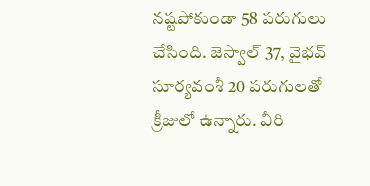నష్టపోకుండా 58 పరుగులు చేసింది. జెస్వాల్ 37, వైభవ్ సూర్యవంశీ 20 పరుగులతో క్రీజులో ఉన్నారు. వీరి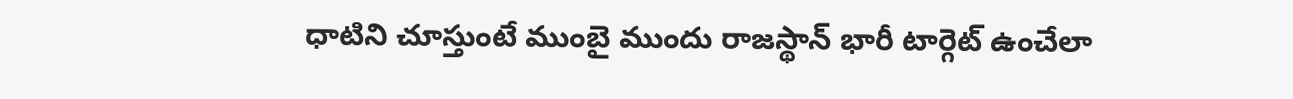ధాటిని చూస్తుంటే ముంబై ముందు రాజస్థాన్ భారీ టార్గెట్ ఉంచేలా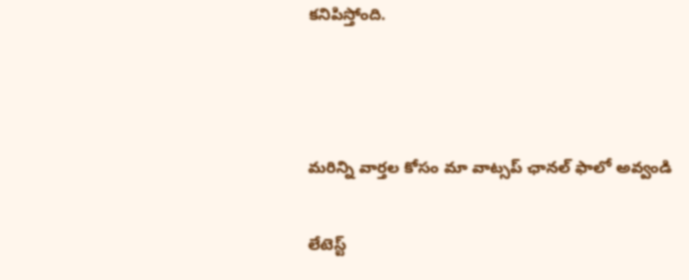కనిపిస్తోంది.



మ‌రిన్ని వార్త‌ల కోసం మా వాట్స‌ప్ ఛాన‌ల్ ఫాలో అవ్వండి

లేటెస్ట్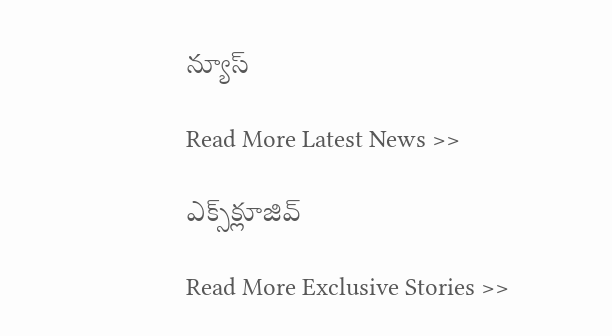న్యూస్‌

Read More Latest News >>

ఎక్స్‌క్లూజివ్‌

Read More Exclusive Stories >>